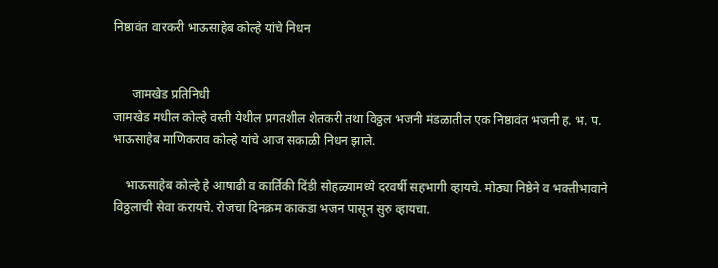निष्ठावंत वारकरी भाऊसाहेब कोल्हे यांचे निधन


      जामखेड प्रतिनिधी
जामखेड मधील कोल्हे वस्ती येथील प्रगतशील शेतकरी तथा विठ्ठल भजनी मंडळातील एक निष्ठावंत भजनी ह. भ. प. भाऊसाहेब माणिकराव कोल्हे यांचे आज सकाळी निधन झाले.

    भाऊसाहेब कोल्हे हे आषाढी व कार्तिकी दिंडी सोहळ्यामध्ये दरवर्षी सहभागी व्हायचे. मोठ्या निष्ठेने व भक्तीभावाने विठ्ठलाची सेवा करायचे. रोजचा दिनक्रम काकडा भजन पासून सुरु व्हायचा.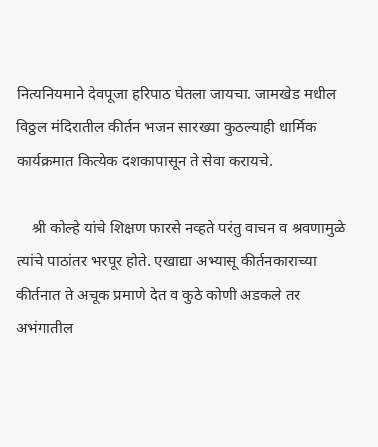नित्यनियमाने देवपूजा हरिपाठ घेतला जायचा. जामखेड मधील विठ्ठल मंदिरातील कीर्तन भजन सारख्या कुठल्याही धार्मिक कार्यक्रमात कित्येक दशकापासून ते सेवा करायचे.

    श्री कोल्हे यांचे शिक्षण फारसे नव्हते परंतु वाचन व श्रवणामुळे त्यांचे पाठांतर भरपूर होते. एखाद्या अभ्यासू कीर्तनकाराच्या कीर्तनात ते अचूक प्रमाणे देत व कुठे कोणी अडकले तर अभंगातील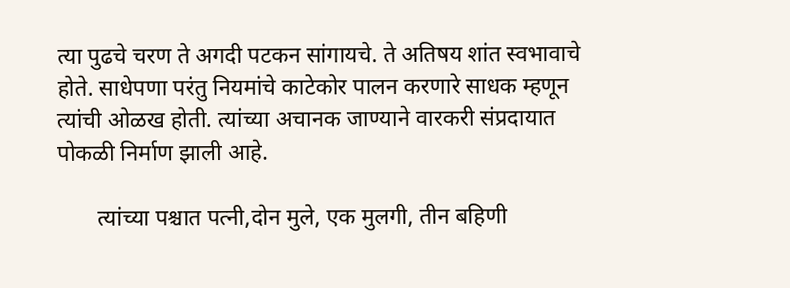त्या पुढचे चरण ते अगदी पटकन सांगायचे. ते अतिषय शांत स्वभावाचे होते. साधेपणा परंतु नियमांचे काटेकोर पालन करणारे साधक म्हणून त्यांची ओळख होती. त्यांच्या अचानक जाण्याने वारकरी संप्रदायात पोकळी निर्माण झाली आहे.

       त्यांच्या पश्चात पत्नी,दोन मुले, एक मुलगी, तीन बहिणी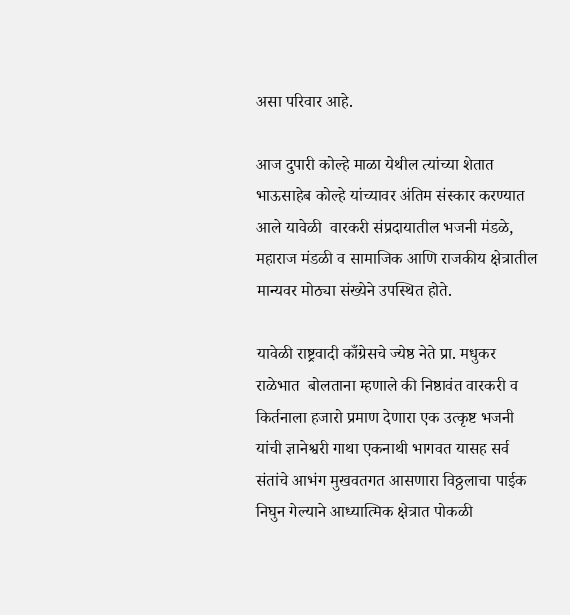असा परिवार आहे.

आज दुपारी कोल्हे माळा येथील त्यांच्या शेतात भाऊसाहेब कोल्हे यांच्यावर अंतिम संस्कार करण्यात आले यावेळी  वारकरी संप्रदायातील भजनी मंडळे, महाराज मंडळी व सामाजिक आणि राजकीय क्षेत्रातील मान्यवर मोठ्या संख्येने उपस्थित होते.

यावेळी राष्ट्रवादी काँग्रेसचे ज्येष्ठ नेते प्रा. मधुकर राळेभात  बोलताना म्हणाले की निष्ठावंत वारकरी व किर्तनाला हजारो प्रमाण देणारा एक उत्कृष्ट भजनी यांची ज्ञानेश्वरी गाथा एकनाथी भागवत यासह सर्व संतांचे आभंग मुखवतगत आसणारा विठ्ठलाचा पाईक निघुन गेल्याने आध्यात्मिक क्षेत्रात पोकळी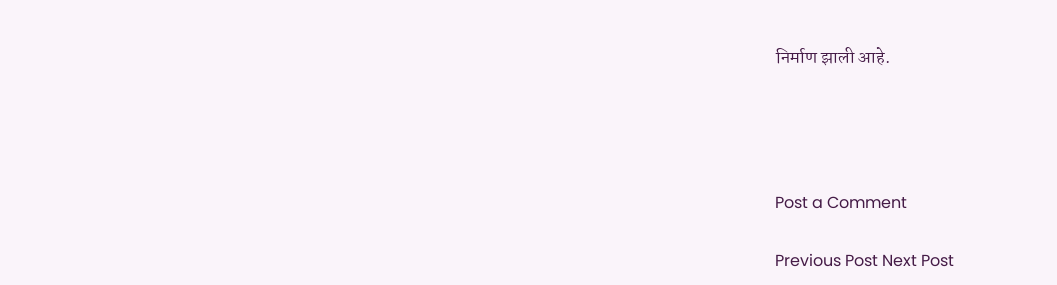निर्माण झाली आहे.




Post a Comment

Previous Post Next Post